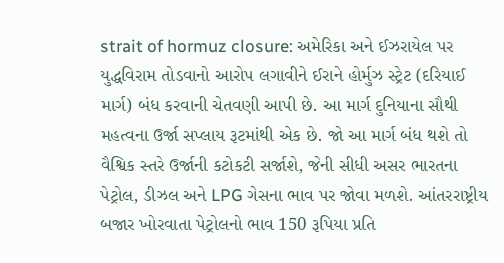strait of hormuz closure: અમેરિકા અને ઈઝરાયેલ પર યુદ્ધવિરામ તોડવાનો આરોપ લગાવીને ઈરાને હોર્મુઝ સ્ટ્રેટ (દરિયાઈ માર્ગ) બંધ કરવાની ચેતવણી આપી છે. આ માર્ગ દુનિયાના સૌથી મહત્વના ઉર્જા સપ્લાય રૂટમાંથી એક છે. જો આ માર્ગ બંધ થશે તો વૈશ્વિક સ્તરે ઉર્જાની કટોકટી સર્જાશે, જેની સીધી અસર ભારતના પેટ્રોલ, ડીઝલ અને LPG ગેસના ભાવ પર જોવા મળશે. આંતરરાષ્ટ્રીય બજાર ખોરવાતા પેટ્રોલનો ભાવ 150 રૂપિયા પ્રતિ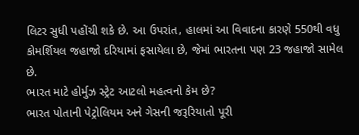લિટર સુધી પહોંચી શકે છે. આ ઉપરાંત, હાલમાં આ વિવાદના કારણે 550થી વધુ કોમર્શિયલ જહાજો દરિયામાં ફસાયેલા છે, જેમાં ભારતના પણ 23 જહાજો સામેલ છે.
ભારત માટે હોર્મુઝ સ્ટ્રેટ આટલો મહત્વનો કેમ છે?
ભારત પોતાની પેટ્રોલિયમ અને ગેસની જરૂરિયાતો પૂરી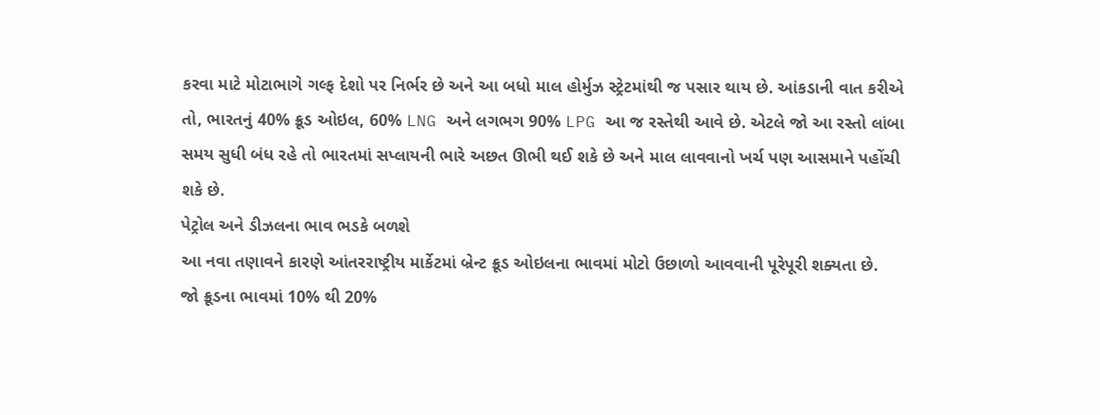કરવા માટે મોટાભાગે ગલ્ફ દેશો પર નિર્ભર છે અને આ બધો માલ હોર્મુઝ સ્ટ્રેટમાંથી જ પસાર થાય છે. આંકડાની વાત કરીએ તો, ભારતનું 40% ક્રૂડ ઓઇલ, 60% LNG અને લગભગ 90% LPG આ જ રસ્તેથી આવે છે. એટલે જો આ રસ્તો લાંબા સમય સુધી બંધ રહે તો ભારતમાં સપ્લાયની ભારે અછત ઊભી થઈ શકે છે અને માલ લાવવાનો ખર્ચ પણ આસમાને પહોંચી શકે છે.
પેટ્રોલ અને ડીઝલના ભાવ ભડકે બળશે
આ નવા તણાવને કારણે આંતરરાષ્ટ્રીય માર્કેટમાં બ્રેન્ટ ક્રૂડ ઓઇલના ભાવમાં મોટો ઉછાળો આવવાની પૂરેપૂરી શક્યતા છે.
જો ક્રૂડના ભાવમાં 10% થી 20%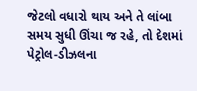જેટલો વધારો થાય અને તે લાંબા સમય સુધી ઊંચા જ રહે, તો દેશમાં પેટ્રોલ-ડીઝલના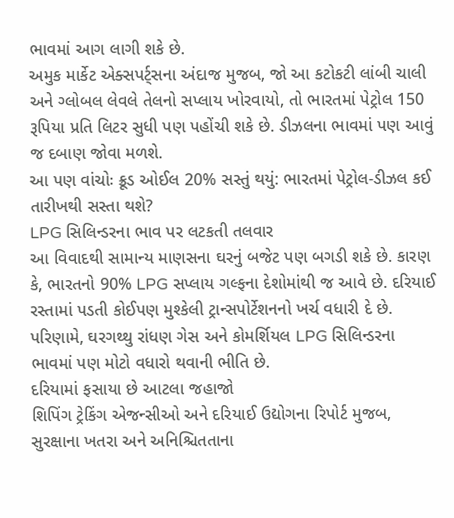ભાવમાં આગ લાગી શકે છે.
અમુક માર્કેટ એક્સપર્ટ્સના અંદાજ મુજબ, જો આ કટોકટી લાંબી ચાલી અને ગ્લોબલ લેવલે તેલનો સપ્લાય ખોરવાયો, તો ભારતમાં પેટ્રોલ 150 રૂપિયા પ્રતિ લિટર સુધી પણ પહોંચી શકે છે. ડીઝલના ભાવમાં પણ આવું જ દબાણ જોવા મળશે.
આ પણ વાંચોઃ ક્રૂડ ઓઈલ 20% સસ્તું થયું: ભારતમાં પેટ્રોલ-ડીઝલ કઈ તારીખથી સસ્તા થશે?
LPG સિલિન્ડરના ભાવ પર લટકતી તલવાર
આ વિવાદથી સામાન્ય માણસના ઘરનું બજેટ પણ બગડી શકે છે. કારણ કે, ભારતનો 90% LPG સપ્લાય ગલ્ફના દેશોમાંથી જ આવે છે. દરિયાઈ રસ્તામાં પડતી કોઈપણ મુશ્કેલી ટ્રાન્સપોર્ટેશનનો ખર્ચ વધારી દે છે. પરિણામે, ઘરગથ્થુ રાંધણ ગેસ અને કોમર્શિયલ LPG સિલિન્ડરના ભાવમાં પણ મોટો વધારો થવાની ભીતિ છે.
દરિયામાં ફસાયા છે આટલા જહાજો
શિપિંગ ટ્રેકિંગ એજન્સીઓ અને દરિયાઈ ઉદ્યોગના રિપોર્ટ મુજબ, સુરક્ષાના ખતરા અને અનિશ્ચિતતાના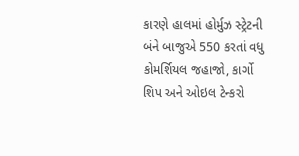કારણે હાલમાં હોર્મુઝ સ્ટ્રેટની બંને બાજુએ 550 કરતાં વધુ કોમર્શિયલ જહાજો, કાર્ગો શિપ અને ઓઇલ ટેન્કરો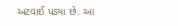અટવાઈ પડ્યા છે. આ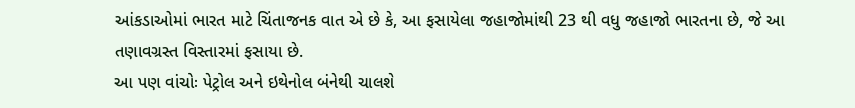આંકડાઓમાં ભારત માટે ચિંતાજનક વાત એ છે કે, આ ફસાયેલા જહાજોમાંથી 23 થી વધુ જહાજો ભારતના છે, જે આ તણાવગ્રસ્ત વિસ્તારમાં ફસાયા છે.
આ પણ વાંચોઃ પેટ્રોલ અને ઇથેનોલ બંનેથી ચાલશે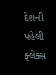દેશની પહેલી ફ્લેક્સ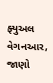ફ્યુઅલ વેગનઆર, જાણો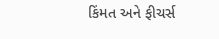કિંમત અને ફીચર્સ